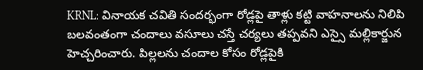KRNL: వినాయక చవితి సందర్భంగా రోడ్లపై తాళ్లు కట్టి వాహనాలను నిలిపి బలవంతంగా చందాలు వసూలు చస్తే చర్యలు తప్పవని ఎస్సై మల్లికార్జున హెచ్చరించారు. పిల్లలను చందాల కోసం రోడ్లపైకి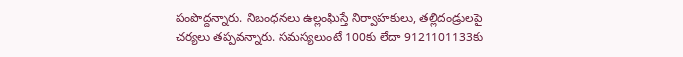పంపొద్దన్నారు. నిబంధనలు ఉల్లంఘిస్తే నిర్వాహకులు, తల్లిదండ్రులపై చర్యలు తప్పవన్నారు. సమస్యలుంటే 100కు లేదా 9121101133కు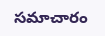సమాచారం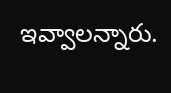ఇవ్వాలన్నారు.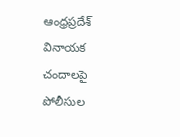ఆంధ్రప్రదేశ్
వినాయక చందాలపై పోలీసుల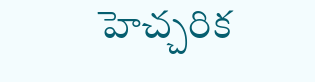హెచ్చరిక